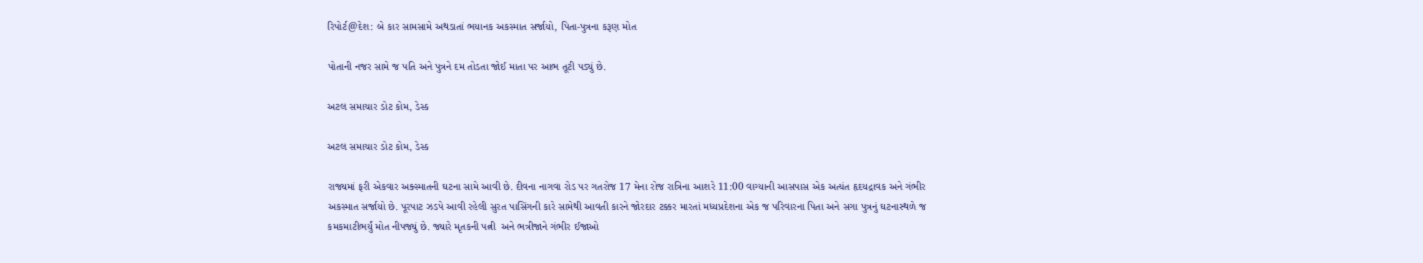રિપોર્ટ@દેશ: બે કાર સામસામે અથડાતાં ભયાનક અકસ્માત સર્જાયો, પિતા-પુત્રના કરૂણ મોત

પોતાની નજર સામે જ પતિ અને પુત્રને દમ તોડતા જોઈ માતા પર આભ તૂટી પડ્યું છે.

અટલ સમાચાર ડોટ કોમ, ડેસ્ક

અટલ સમાચાર ડોટ કોમ, ડેસ્ક

રાજ્યમાં ફરી એકવાર અક્સ્માતની ઘટના સામે આવી છે. દીવના નાગવા રોડ પર ગતરોજ 17 મેના રોજ રાત્રિના આશરે 11:00 વાગ્યાની આસપાસ એક અત્યંત હૃદયદ્રાવક અને ગંભીર અકસ્માત સર્જાયો છે. પૂરપાટ ઝડપે આવી રહેલી સુરત પાસિંગની કારે સામેથી આવતી કારને જોરદાર ટક્કર મારતાં મધ્યપ્રદેશના એક જ પરિવારના પિતા અને સગા પુત્રનું ઘટનાસ્થળે જ કમકમાટીભર્યું મોત નીપજ્યું છે. જ્યારે મૃતકની પત્ની  અને ભત્રીજાને ગંભીર ઈજાઓ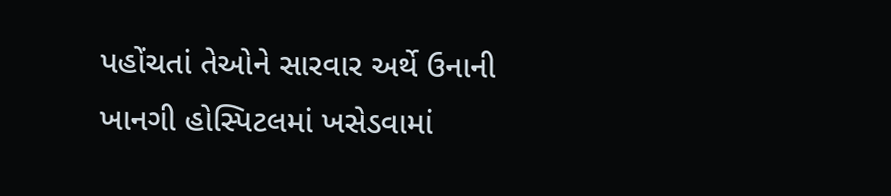પહોંચતાં તેઓને સારવાર અર્થે ઉનાની ખાનગી હોસ્પિટલમાં ખસેડવામાં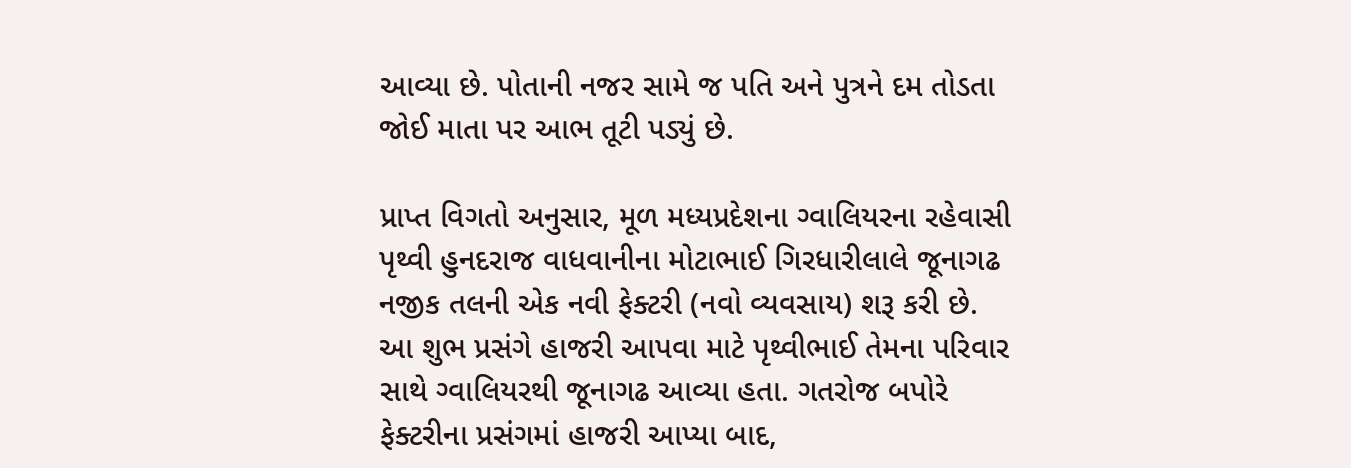આવ્યા છે. પોતાની નજર સામે જ પતિ અને પુત્રને દમ તોડતા જોઈ માતા પર આભ તૂટી પડ્યું છે.

પ્રાપ્ત વિગતો અનુસાર, મૂળ મધ્યપ્રદેશના ગ્વાલિયરના રહેવાસી પૃથ્વી હુનદરાજ વાધવાનીના મોટાભાઈ ગિરધારીલાલે જૂનાગઢ નજીક તલની એક નવી ફેક્ટરી (નવો વ્યવસાય) શરૂ કરી છે. આ શુભ પ્રસંગે હાજરી આપવા માટે પૃથ્વીભાઈ તેમના પરિવાર સાથે ગ્વાલિયરથી જૂનાગઢ આવ્યા હતા. ગતરોજ બપોરે ફેક્ટરીના પ્રસંગમાં હાજરી આપ્યા બાદ,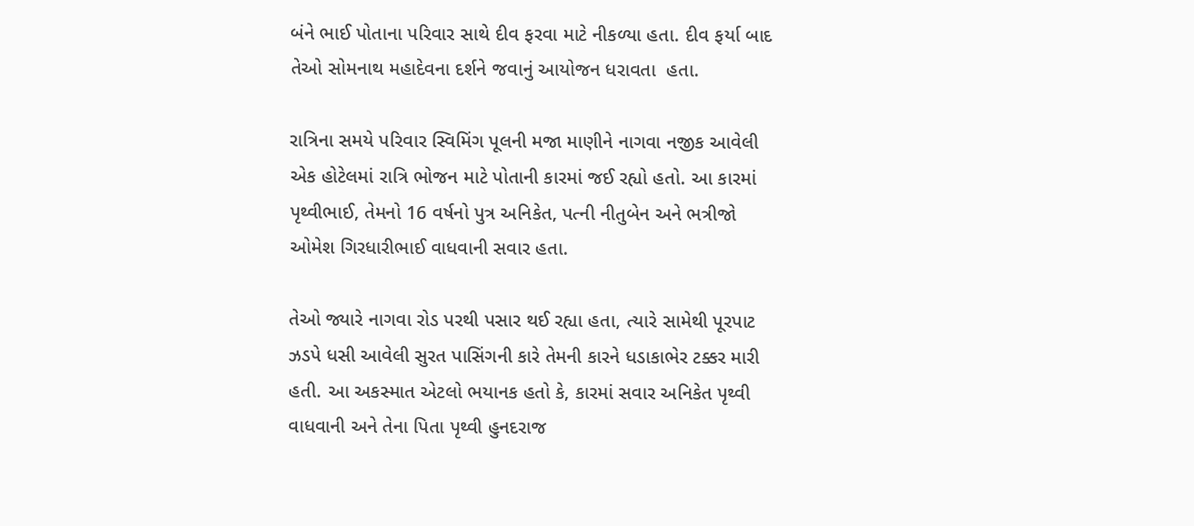બંને ભાઈ પોતાના પરિવાર સાથે દીવ ફરવા માટે નીકળ્યા હતા. દીવ ફર્યા બાદ તેઓ સોમનાથ મહાદેવના દર્શને જવાનું આયોજન ધરાવતા  હતા.

રાત્રિના સમયે પરિવાર સ્વિમિંગ પૂલની મજા માણીને નાગવા નજીક આવેલી એક હોટેલમાં રાત્રિ ભોજન માટે પોતાની કારમાં જઈ રહ્યો હતો. આ કારમાં પૃથ્વીભાઈ, તેમનો 16 વર્ષનો પુત્ર અનિકેત, પત્ની નીતુબેન અને ભત્રીજો ઓમેશ ગિરધારીભાઈ વાધવાની સવાર હતા.

તેઓ જ્યારે નાગવા રોડ પરથી પસાર થઈ રહ્યા હતા, ત્યારે સામેથી પૂરપાટ ઝડપે ધસી આવેલી સુરત પાસિંગની કારે તેમની કારને ધડાકાભેર ટક્કર મારી હતી. આ અકસ્માત એટલો ભયાનક હતો કે, કારમાં સવાર અનિકેત પૃથ્વી વાધવાની અને તેના પિતા પૃથ્વી હુનદરાજ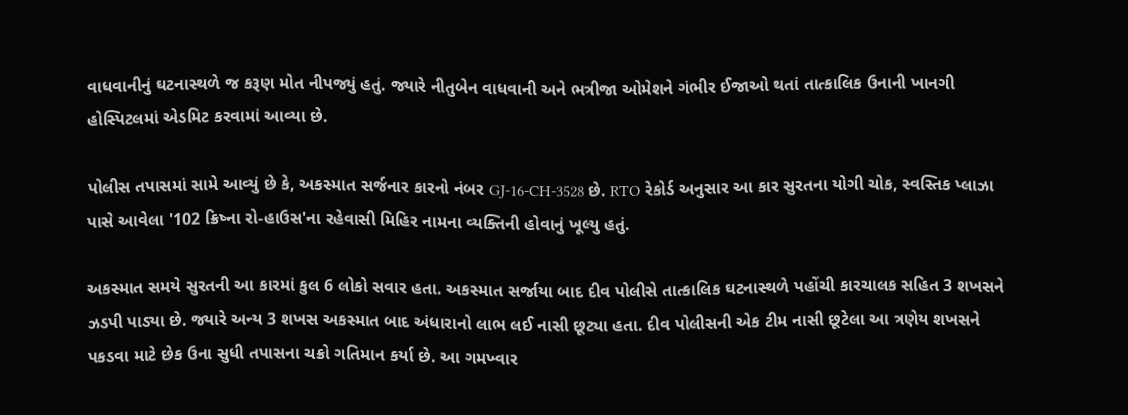વાધવાનીનું ઘટનાસ્થળે જ કરૂણ મોત નીપજ્યું હતું. જ્યારે નીતુબેન વાધવાની અને ભત્રીજા ઓમેશને ગંભીર ઈજાઓ થતાં તાત્કાલિક ઉનાની ખાનગી હોસ્પિટલમાં એડમિટ કરવામાં આવ્યા છે.

પોલીસ તપાસમાં સામે આવ્યું છે કે, અકસ્માત સર્જનાર કારનો નંબર GJ-16-CH-3528 છે. RTO રેકોર્ડ અનુસાર આ કાર સુરતના યોગી ચોક, સ્વસ્તિક પ્લાઝા પાસે આવેલા '102 ક્રિષ્ના રો-હાઉસ'ના રહેવાસી મિહિર નામના વ્યક્તિની હોવાનું ખૂલ્યુ હતું.

અકસ્માત સમયે સુરતની આ કારમાં કુલ 6 લોકો સવાર હતા. અકસ્માત સર્જાયા બાદ દીવ પોલીસે તાત્કાલિક ઘટનાસ્થળે પહોંચી કારચાલક સહિત 3 શખસને ઝડપી પાડ્યા છે. જ્યારે અન્ય 3 શખસ અકસ્માત બાદ અંધારાનો લાભ લઈ નાસી છૂટ્યા હતા. દીવ પોલીસની એક ટીમ નાસી છૂટેલા આ ત્રણેય શખસને પકડવા માટે છેક ઉના સુધી તપાસના ચક્રો ગતિમાન કર્યા છે. આ ગમખ્વાર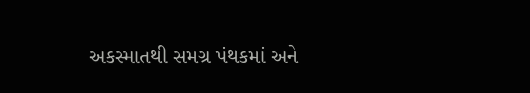અકસ્માતથી સમગ્ર પંથકમાં અને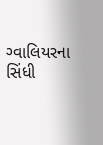ગ્વાલિયરના સિંધી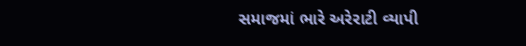સમાજમાં ભારે અરેરાટી વ્યાપી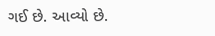ગઈ છે. આવ્યો છે.